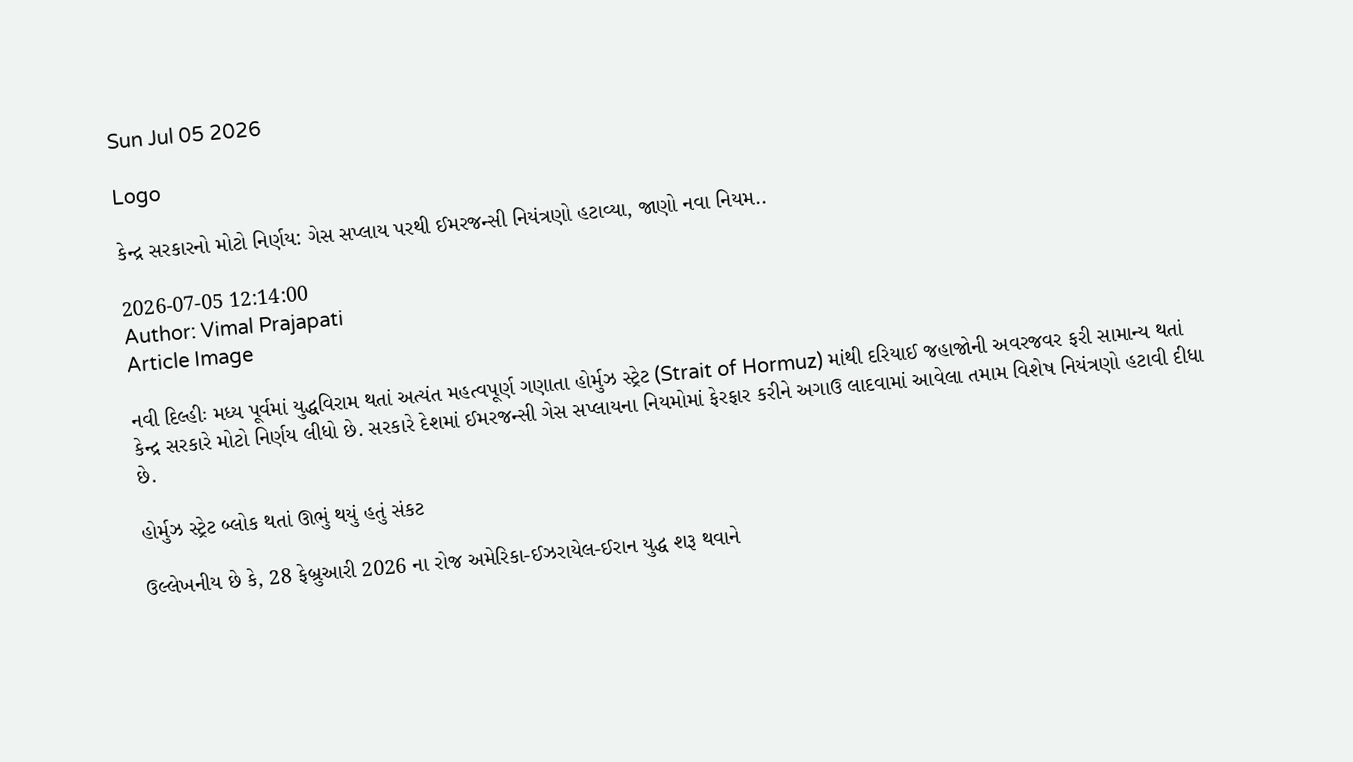Sun Jul 05 2026

Logo

કેન્દ્ર સરકારનો મોટો નિર્ણય: ગેસ સપ્લાય પરથી ઈમરજન્સી નિયંત્રણો હટાવ્યા, જાણો નવા નિયમ..

2026-07-05 12:14:00
Author: Vimal Prajapati
Article Image

નવી દિલ્હીઃ મધ્ય પૂર્વમાં યુદ્ધવિરામ થતાં અત્યંત મહત્વપૂર્ણ ગણાતા હોર્મુઝ સ્ટ્રેટ (Strait of Hormuz) માંથી દરિયાઈ જહાજોની અવરજવર ફરી સામાન્ય થતાં કેન્દ્ર સરકારે મોટો નિર્ણય લીધો છે. સરકારે દેશમાં ઈમરજન્સી ગેસ સપ્લાયના નિયમોમાં ફેરફાર કરીને અગાઉ લાદવામાં આવેલા તમામ વિશેષ નિયંત્રણો હટાવી દીધા છે.

હોર્મુઝ સ્ટ્રેટ બ્લોક થતાં ઊભું થયું હતું સંકટ

ઉલ્લેખનીય છે કે, 28 ફેબ્રુઆરી 2026 ના રોજ અમેરિકા-ઈઝરાયેલ-ઈરાન યુદ્ધ શરૂ થવાને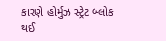કારણે હોર્મુઝ સ્ટ્રેટ બ્લોક થઈ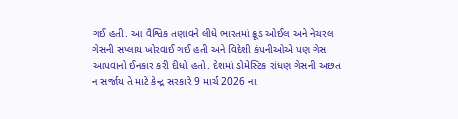ગઈ હતી. આ વૈશ્વિક તણાવને લીધે ભારતમાં ક્રૂડ ઓઈલ અને નેચરલ ગેસની સપ્લાય ખોરવાઈ ગઈ હતી અને વિદેશી કંપનીઓએ પણ ગેસ આપવાનો ઈનકાર કરી દીધો હતો. દેશમાં ડોમેસ્ટિક રાંધણ ગેસની અછત ન સર્જાય તે માટે કેન્દ્ર સરકારે 9 માર્ચ 2026 ના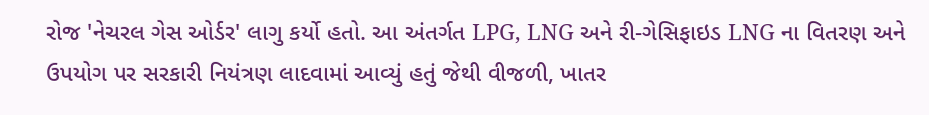રોજ 'નેચરલ ગેસ ઓર્ડર' લાગુ કર્યો હતો. આ અંતર્ગત LPG, LNG અને રી-ગેસિફાઇડ LNG ના વિતરણ અને ઉપયોગ પર સરકારી નિયંત્રણ લાદવામાં આવ્યું હતું જેથી વીજળી, ખાતર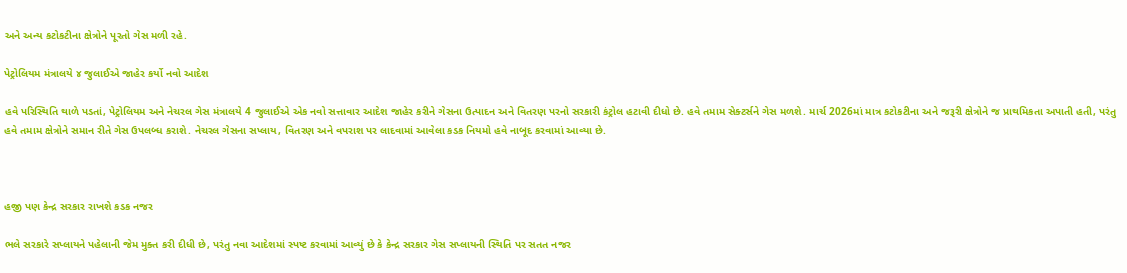અને અન્ય કટોકટીના ક્ષેત્રોને પૂરતો ગેસ મળી રહે.

પેટ્રોલિયમ મંત્રાલયે ૪ જુલાઈએ જાહેર કર્યો નવો આદેશ

હવે પરિસ્થિતિ થાળે પડતાં, પેટ્રોલિયમ અને નેચરલ ગેસ મંત્રાલયે 4 જુલાઈએ એક નવો સત્તાવાર આદેશ જાહેર કરીને ગેસના ઉત્પાદન અને વિતરણ પરનો સરકારી કંટ્રોલ હટાવી દીધો છે. હવે તમામ સેક્ટર્સને ગેસ મળશે. માર્ચ 2026માં માત્ર કટોકટીના અને જરૂરી ક્ષેત્રોને જ પ્રાથમિકતા અપાતી હતી, પરંતુ હવે તમામ ક્ષેત્રોને સમાન રીતે ગેસ ઉપલબ્ધ કરાશે. નેચરલ ગેસના સપ્લાય, વિતરણ અને વપરાશ પર લાદવામાં આવેલા કડક નિયમો હવે નાબૂદ કરવામાં આવ્યા છે.



હજી પણ કેન્દ્ર સરકાર રાખશે કડક નજર

ભલે સરકારે સપ્લાયને પહેલાની જેમ મુક્ત કરી દીધી છે, પરંતુ નવા આદેશમાં સ્પષ્ટ કરવામાં આવ્યું છે કે કેન્દ્ર સરકાર ગેસ સપ્લાયની સ્થિતિ પર સતત નજર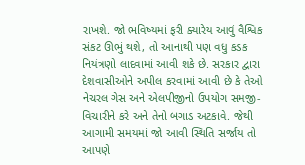રાખશે. જો ભવિષ્યમાં ફરી ક્યારેય આવું વૈશ્વિક સંકટ ઊભું થશે, તો આનાથી પણ વધુ કડક નિયંત્રણો લાદવામાં આવી શકે છે. સરકાર દ્વારા દેશવાસીઓને અપીલ કરવામાં આવી છે કે તેઓ નેચરલ ગેસ અને એલપીજીનો ઉપયોગ સમજી-વિચારીને કરે અને તેનો બગાડ અટકાવે. જેથી આગામી સમયમાં જો આવી સ્થિતિ સર્જાય તો આપણે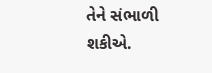તેને સંભાળી શકીએ.